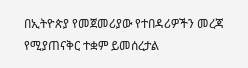በኢትዮጵያ የመጀመሪያው የተበዳሪዎችን መረጃ የሚያጠናቅር ተቋም ይመሰረታል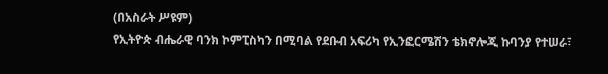(በአስራት ሥዩም)
የኢትዮጵ ብሔራዊ ባንክ ኮምፒስካን በሚባል የደቡብ አፍሪካ የኢንፎርሜሽን ቴክኖሎጂ ኩባንያ የተሠራ፣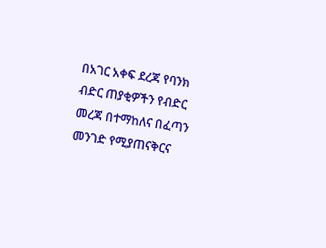በአገር አቀፍ ደረጃ የባንክ ብድር ጠያቂዎችን የብድር መረጃ በተማከለና በፈጣን መንገድ የሚያጠናቅርና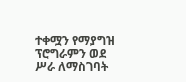ተቀሟን የማያግዝ ፕሮግራምን ወደ ሥራ ለማስገባት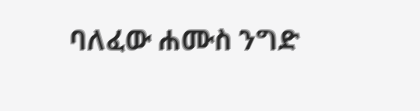ባለፈው ሐሙስ ንግድ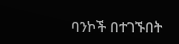ባንኮች በተገኙበት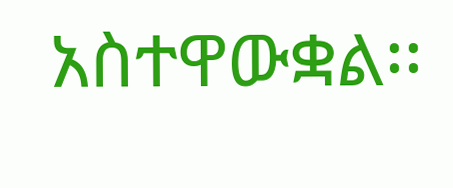አስተዋውቋል፡፡